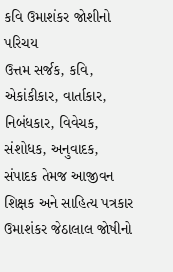કવિ ઉમાશંકર જોશીનો પરિચય
ઉત્તમ સર્જક, કવિ, એકાંકીકાર, વાર્તાકાર, નિબંધકાર, વિવેચક, સંશોધક, અનુવાદક, સંપાદક તેમજ આજીવન શિક્ષક અને સાહિત્ય પત્રકાર ઉમાશંકર જેઠાલાલ જોષીનો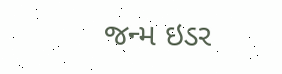જન્મ ઇડર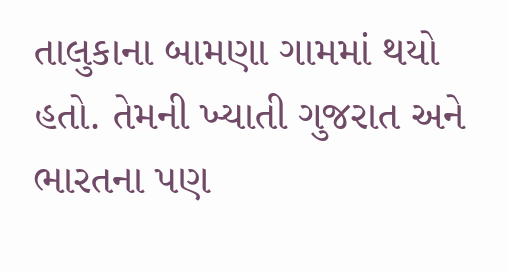તાલુકાના બામણા ગામમાં થયો હતો. તેમની ખ્યાતી ગુજરાત અને ભારતના પણ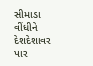સીમાડા વીંધીને દેશદેશાવર પાર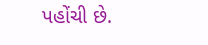પહોંચી છે.